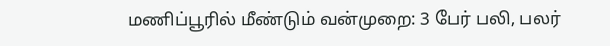மணிப்பூரில் மீண்டும் வன்முறை: 3 பேர் பலி, பலர்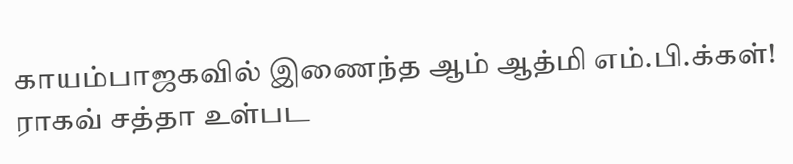காயம்பாஜகவில் இணைந்த ஆம் ஆத்மி எம்.பி.க்கள்! ராகவ் சத்தா உள்பட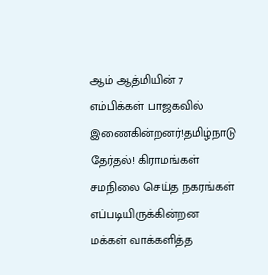ஆம் ஆத்மியின் 7 எம்பிக்கள் பாஜகவில் இணைகின்றனர்!தமிழ்நாடு தேர்தல்! கிராமங்கள் சமநிலை செய்த நகரங்கள் எப்படியிருக்கின்றன மக்கள் வாக்களித்த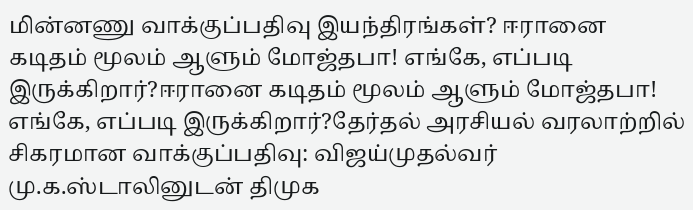மின்னணு வாக்குப்பதிவு இயந்திரங்கள்? ஈரானை கடிதம் மூலம் ஆளும் மோஜ்தபா! எங்கே, எப்படி இருக்கிறார்?ஈரானை கடிதம் மூலம் ஆளும் மோஜ்தபா! எங்கே, எப்படி இருக்கிறார்?தேர்தல் அரசியல் வரலாற்றில் சிகரமான வாக்குப்பதிவு: விஜய்முதல்வர் மு.க.ஸ்டாலினுடன் திமுக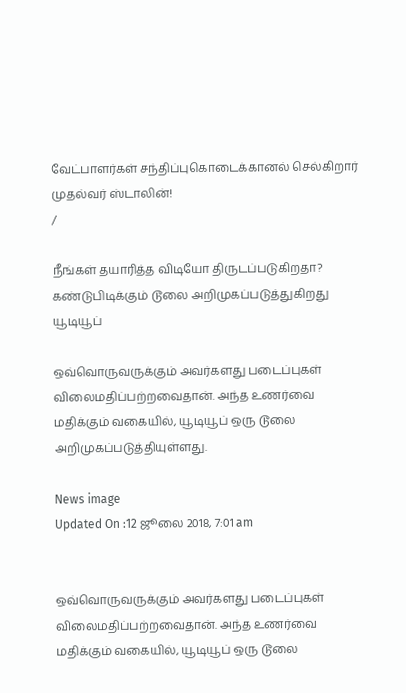வேட்பாளர்கள் சந்திப்புகொடைக்கானல் செல்கிறார் முதல்வர் ஸ்டாலின்!
/

நீங்கள் தயாரித்த விடியோ திருடப்படுகிறதா? கண்டுபிடிக்கும் டூலை அறிமுகப்படுத்துகிறது யூடியூப்

ஒவ்வொருவருக்கும் அவர்களது படைப்புகள் விலைமதிப்பற்றவைதான். அந்த உணர்வை மதிக்கும் வகையில், யூடியூப் ஒரு டூலை அறிமுகப்படுத்தியுள்ளது.

News image
Updated On :12 ஜூலை 2018, 7:01 am


ஒவ்வொருவருக்கும் அவர்களது படைப்புகள் விலைமதிப்பற்றவைதான். அந்த உணர்வை மதிக்கும் வகையில், யூடியூப் ஒரு டூலை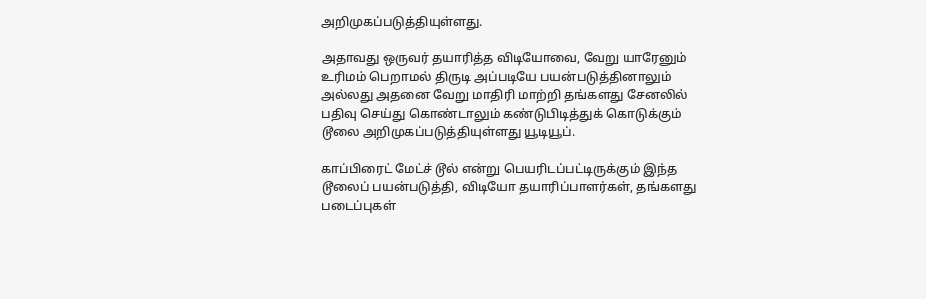அறிமுகப்படுத்தியுள்ளது.

அதாவது ஒருவர் தயாரித்த விடியோவை, வேறு யாரேனும் உரிமம் பெறாமல் திருடி அப்படியே பயன்படுத்தினாலும் அல்லது அதனை வேறு மாதிரி மாற்றி தங்களது சேனலில் பதிவு செய்து கொண்டாலும் கண்டுபிடித்துக் கொடுக்கும் டூலை அறிமுகப்படுத்தியுள்ளது யூடியூப்.

காப்பிரைட் மேட்ச் டூல் என்று பெயரிடப்பட்டிருக்கும் இந்த டூலைப் பயன்படுத்தி, விடியோ தயாரிப்பாளர்கள், தங்களது படைப்புகள்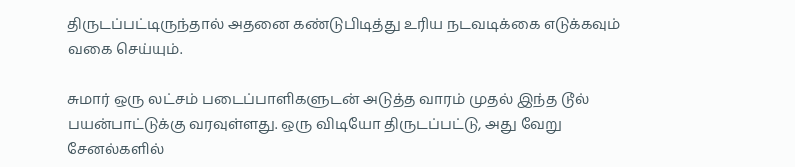திருடப்பட்டிருந்தால் அதனை கண்டுபிடித்து உரிய நடவடிக்கை எடுக்கவும் வகை செய்யும்.

சுமார் ஒரு லட்சம் படைப்பாளிகளுடன் அடுத்த வாரம் முதல் இந்த டூல் பயன்பாட்டுக்கு வரவுள்ளது. ஒரு விடியோ திருடப்பட்டு, அது வேறு சேனல்களில்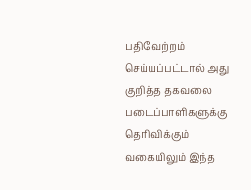பதிவேற்றம் செய்யப்பட்டால் அது குறித்த தகவலை படைப்பாளிகளுக்கு தெரிவிக்கும் வகையிலும் இந்த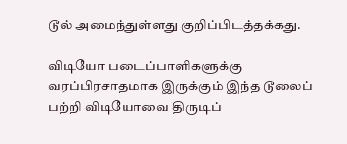டூல் அமைந்துள்ளது குறிப்பிடத்தக்கது.

விடியோ படைப்பாளிகளுக்கு வரப்பிரசாதமாக இருக்கும் இந்த டூலைப் பற்றி விடியோவை திருடிப்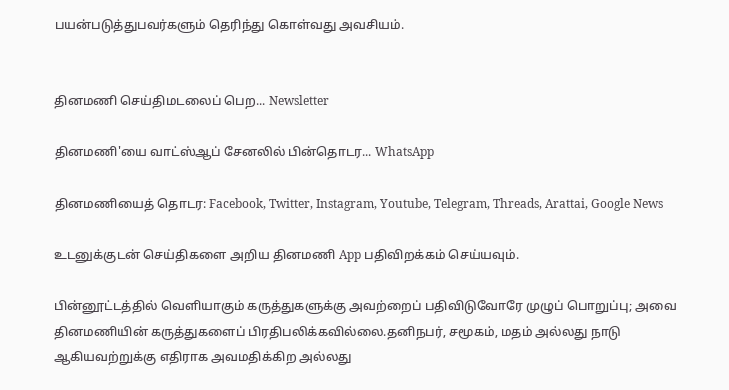பயன்படுத்துபவர்களும் தெரிந்து கொள்வது அவசியம்.


தினமணி செய்திமடலைப் பெற... Newsletter

தினமணி'யை வாட்ஸ்ஆப் சேனலில் பின்தொடர... WhatsApp

தினமணியைத் தொடர: Facebook, Twitter, Instagram, Youtube, Telegram, Threads, Arattai, Google News

உடனுக்குடன் செய்திகளை அறிய தினமணி App பதிவிறக்கம் செய்யவும்.

பின்னூட்டத்தில் வெளியாகும் கருத்துகளுக்கு அவற்றைப் பதிவிடுவோரே முழுப் பொறுப்பு; அவை தினமணியின் கருத்துகளைப் பிரதிபலிக்கவில்லை.தனிநபர், சமூகம், மதம் அல்லது நாடு ஆகியவற்றுக்கு எதிராக அவமதிக்கிற அல்லது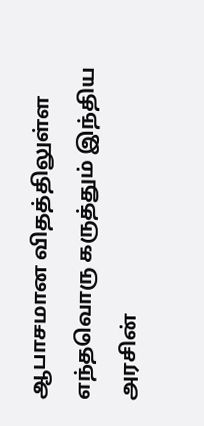ஆபாசமான விதத்திலுள்ள எந்தவொரு கருத்தும் இந்திய அரசின்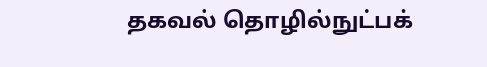தகவல் தொழில்நுட்பக்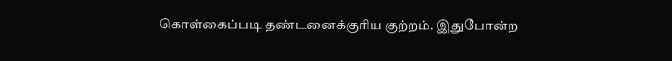கொள்கைப்படி தண்டனைக்குரிய குற்றம். இதுபோன்ற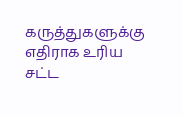கருத்துகளுக்கு எதிராக உரிய சட்ட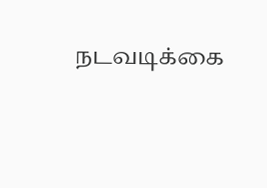நடவடிக்கை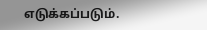எடுக்கப்படும்.